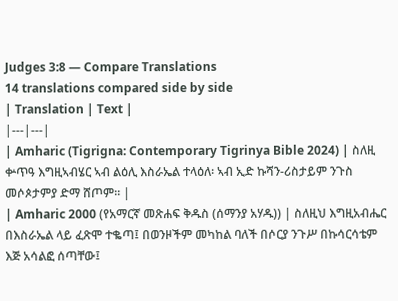Judges 3:8 — Compare Translations
14 translations compared side by side
| Translation | Text |
|---|---|
| Amharic (Tigrigna: Contemporary Tigrinya Bible 2024) | ስለዚ ቍጥዓ እግዚኣብሄር ኣብ ልዕሊ እስራኤል ተላዕለ፡ ኣብ ኢድ ኩሻን-ሪስታይም ንጉስ መሶጶታምያ ድማ ሸጦም። |
| Amharic 2000 (የአማርኛ መጽሐፍ ቅዱስ (ሰማንያ አሃዱ)) | ስለዚህ እግዚአብሔር በእስራኤል ላይ ፈጽሞ ተቈጣ፤ በወንዞችም መካከል ባለች በሶርያ ንጉሥ በኩሳርሳቴም እጅ አሳልፎ ሰጣቸው፤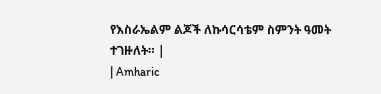የእስራኤልም ልጆች ለኩሳርሳቴም ስምንት ዓመት ተገዙለት። |
| Amharic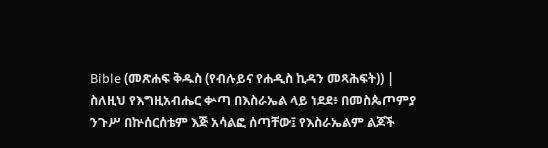Bible (መጽሐፍ ቅዱስ (የብሉይና የሐዲስ ኪዳን መጻሕፍት)) | ስለዚህ የእግዚአብሔር ቍጣ በእስራኤል ላይ ነደደ፥ በመስጴጦምያ ንጉሥ በኵሰርሰቴም እጅ አሳልፎ ሰጣቸው፤ የእስራኤልም ልጆች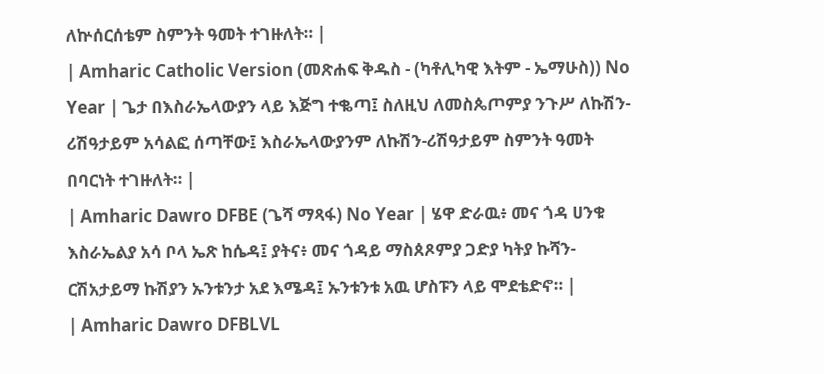ለኵሰርሰቴም ስምንት ዓመት ተገዙለት። |
| Amharic Catholic Version (መጽሐፍ ቅዱስ - (ካቶሊካዊ እትም - ኤማሁስ)) No Year | ጌታ በእስራኤላውያን ላይ እጅግ ተቈጣ፤ ስለዚህ ለመስጴጦምያ ንጉሥ ለኩሽን-ሪሽዓታይም አሳልፎ ሰጣቸው፤ እስራኤላውያንም ለኩሽን-ሪሽዓታይም ስምንት ዓመት በባርነት ተገዙለት። |
| Amharic Dawro DFBE (ጌሻ ማጻፋ) No Year | ሄዋ ድራዉ፥ መና ጎዳ ሀንቁ እስራኤልያ አሳ ቦላ ኤጽ ከሴዳ፤ ያትና፥ መና ጎዳይ ማስጰጾምያ ጋድያ ካትያ ኩሻን-ርሽአታይማ ኩሽያን ኡንቱንታ አደ እሜዳ፤ ኡንቱንቱ አዉ ሆስፑን ላይ ሞደቴድኖ። |
| Amharic Dawro DFBLVL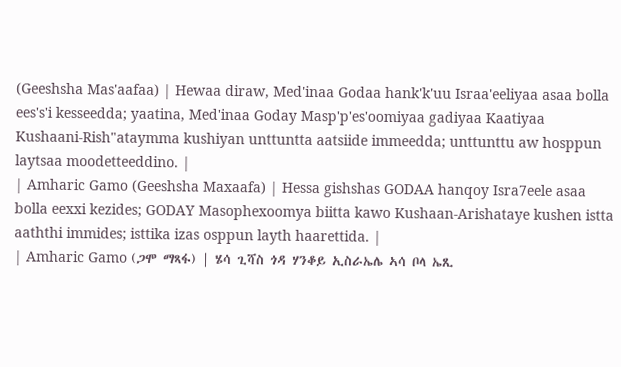(Geeshsha Mas'aafaa) | Hewaa diraw, Med'inaa Godaa hank'k'uu Israa'eeliyaa asaa bolla ees's'i kesseedda; yaatina, Med'inaa Goday Masp'p'es'oomiyaa gadiyaa Kaatiyaa Kushaani-Rish"ataymma kushiyan unttuntta aatsiide immeedda; unttunttu aw hosppun laytsaa moodetteeddino. |
| Amharic Gamo (Geeshsha Maxaafa) | Hessa gishshas GODAA hanqoy Isra7eele asaa bolla eexxi kezides; GODAY Masophexoomya biitta kawo Kushaan-Arishataye kushen istta aaththi immides; isttika izas osppun layth haarettida. |
| Amharic Gamo (ጋሞ ማጻፋ) | ሄሳ ጊሻስ ጎዳ ሃንቆይ ኢስራኤሌ ኣሳ ቦላ ኤጺ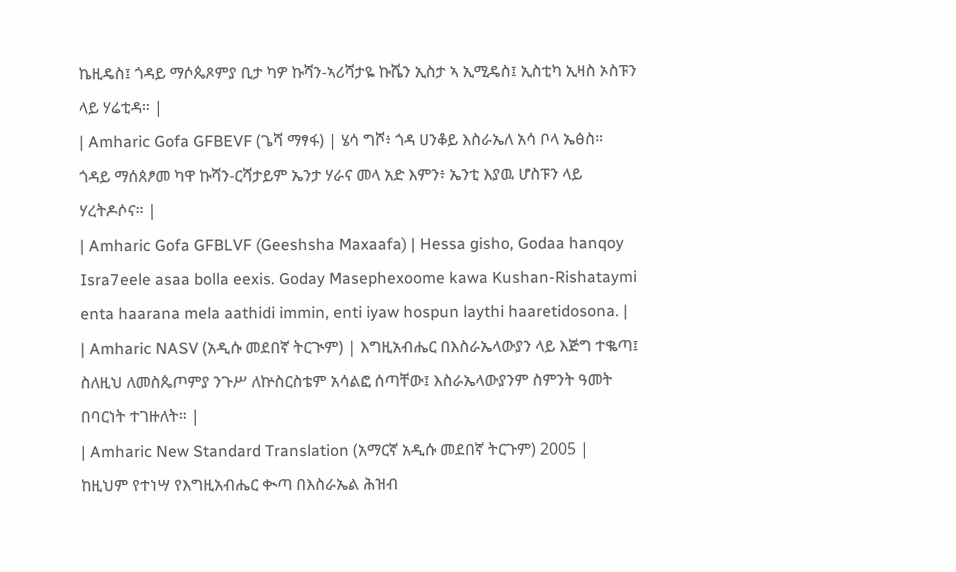ኬዚዴስ፤ ጎዳይ ማሶጴጾምያ ቢታ ካዎ ኩሻን-ኣሪሻታዬ ኩሼን ኢስታ ኣ ኢሚዴስ፤ ኢስቲካ ኢዛስ ኦስፑን ላይ ሃሬቲዳ። |
| Amharic Gofa GFBEVF (ጌሻ ማፃፋ) | ሄሳ ግሾ፥ ጎዳ ሀንቆይ እስራኤለ አሳ ቦላ ኤፅስ። ጎዳይ ማሰጰፆመ ካዋ ኩሻን-ርሻታይም ኤንታ ሃራና መላ አድ እምን፥ ኤንቲ እያዉ ሆስፑን ላይ ሃረትዶሶና። |
| Amharic Gofa GFBLVF (Geeshsha Maxaafa) | Hessa gisho, Godaa hanqoy Isra7eele asaa bolla eexis. Goday Masephexoome kawa Kushan-Rishataymi enta haarana mela aathidi immin, enti iyaw hospun laythi haaretidosona. |
| Amharic NASV (አዲሱ መደበኛ ትርጒም) | እግዚአብሔር በእስራኤላውያን ላይ እጅግ ተቈጣ፤ ስለዚህ ለመስጴጦምያ ንጉሥ ለኵስርስቴም አሳልፎ ሰጣቸው፤ እስራኤላውያንም ስምንት ዓመት በባርነት ተገዙለት። |
| Amharic New Standard Translation (አማርኛ አዲሱ መደበኛ ትርጉም) 2005 | ከዚህም የተነሣ የእግዚአብሔር ቊጣ በእስራኤል ሕዝብ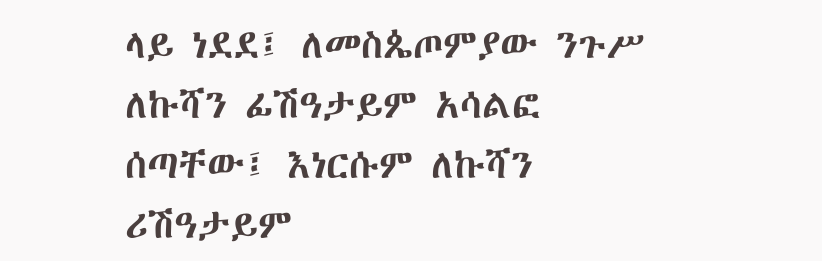ላይ ነደደ፤ ለመስጴጦምያው ንጉሥ ለኩሻን ፊሽዓታይም አሳልፎ ሰጣቸው፤ እነርሱም ለኩሻን ሪሽዓታይም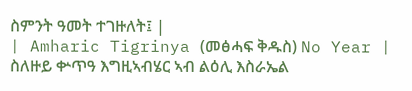ስምንት ዓመት ተገዙለት፤ |
| Amharic Tigrinya (መፅሓፍ ቅዱስ) No Year | ስለዙይ ቍጥዓ እግዚኣብሄር ኣብ ልዕሊ እስራኤል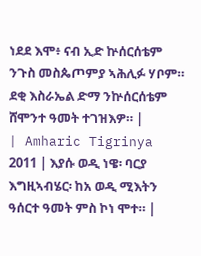ነደደ እሞ፥ ናብ ኢድ ኵሰርሰቴም ንጉስ መስጴጦምያ ኣሕሊፉ ሃቦም። ደቂ እስራኤል ድማ ንኵሰርሰቴም ሸሞንተ ዓመት ተገዝእዎ። |
| Amharic Tigrinya 2011 | እያሱ ወዲ ነዌ፡ ባርያ እግዚኣብሄር፡ ከአ ወዲ ሚእትን ዓሰርተ ዓመት ምስ ኮነ ሞተ። |